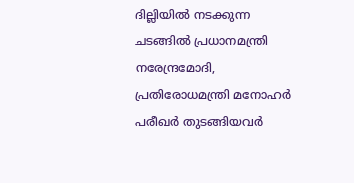ദില്ലിയില്‍ നടക്കുന്ന ചടങ്ങില്‍ പ്രധാനമന്ത്രി നരേന്ദ്രമോദി, പ്രതിരോധമന്ത്രി മനോഹര്‍ പരീഖര്‍ തുടങ്ങിയവര്‍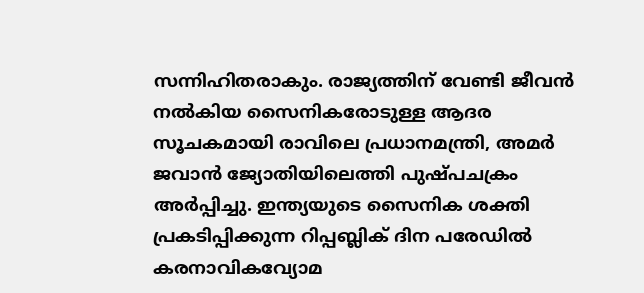സന്നിഹിതരാകും. രാജ്യത്തിന് വേണ്ടി ജീവന്‍ നല്‍കിയ സൈനികരോടുള്ള ആദര സൂചകമായി രാവിലെ പ്രധാനമന്ത്രി, അമര്‍ ജവാന്‍ ജ്യോതിയിലെത്തി പുഷ്പചക്രം അര്‍പ്പിച്ചു. ഇന്ത്യയുടെ സൈനിക ശക്തി പ്രകടിപ്പിക്കുന്ന റിപ്പബ്ലിക് ദിന പരേഡില്‍ കരനാവികവ്യോമ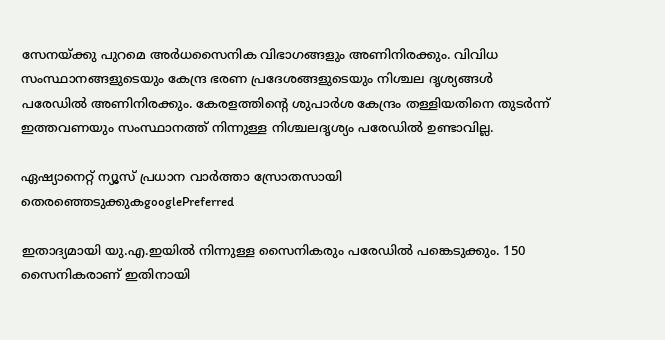സേനയ്ക്കു പുറമെ അര്‍ധസൈനിക വിഭാഗങ്ങളും അണിനിരക്കും. വിവിധ സംസ്ഥാനങ്ങളുടെയും കേന്ദ്ര ഭരണ പ്രദേശങ്ങളുടെയും നിശ്ചല ദൃശ്യങ്ങള്‍ പരേഡില്‍ അണിനിരക്കും. കേരളത്തിന്റെ ശുപാര്‍ശ കേന്ദ്രം തള്ളിയതിനെ തുടര്‍ന്ന് ഇത്തവണയും സംസ്ഥാനത്ത് നിന്നുള്ള നിശ്ചലദൃശ്യം പരേഡില്‍ ഉണ്ടാവില്ല.

ഏഷ്യാനെറ്റ് ന്യൂസ് പ്രധാന വാർത്താ സ്രോതസായി തെരഞ്ഞെടുക്കുകgooglePreferred

ഇതാദ്യമായി യു.എ.ഇയില്‍ നിന്നുള്ള സൈനികരും പരേഡില്‍ പങ്കെടുക്കും. 150 സൈനികരാണ് ഇതിനായി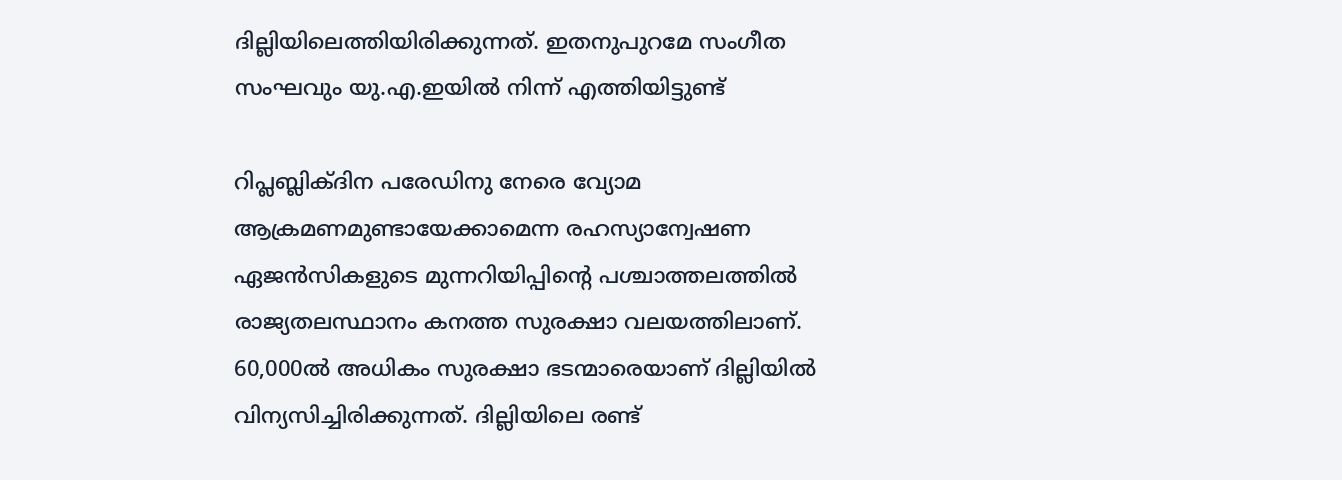ദില്ലിയിലെത്തിയിരിക്കുന്നത്. ഇതനുപുറമേ സംഗീത സംഘവും യു.എ.ഇയില്‍ നിന്ന് എത്തിയിട്ടുണ്ട്

റിപ്ലബ്ലിക്ദിന പരേഡിനു നേരെ വ്യോമ ആക്രമണമുണ്ടായേക്കാമെന്ന രഹസ്യാന്വേഷണ ഏജന്‍സികളുടെ മുന്നറിയിപ്പിന്റെ പശ്ചാത്തലത്തില്‍ രാജ്യതലസ്ഥാനം കനത്ത സുരക്ഷാ വലയത്തിലാണ്. 60,000ല്‍ അധികം സുരക്ഷാ ഭടന്മാരെയാണ് ദില്ലിയില്‍ വിന്യസിച്ചിരിക്കുന്നത്. ദില്ലിയിലെ രണ്ട്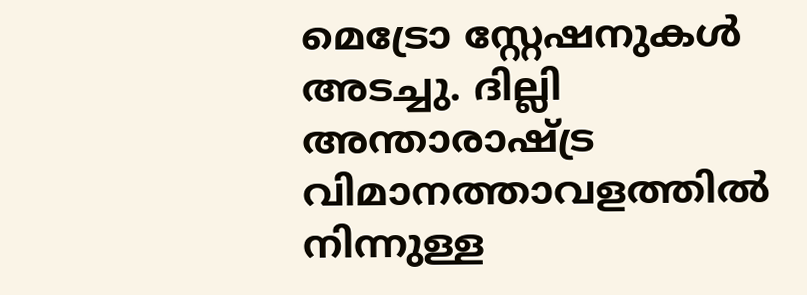മെട്രോ സ്റ്റേഷനുകള്‍ അടച്ചു. ദില്ലി അന്താരാഷ്ട്ര വിമാനത്താവളത്തില്‍ നിന്നുള്ള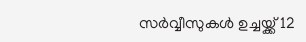സര്‍വ്വീസുകള്‍ ഉച്ചയ്ക്ക് 12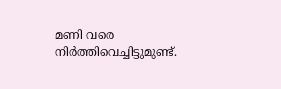മണി വരെ നിര്‍ത്തിവെച്ചിട്ടുമുണ്ട്.